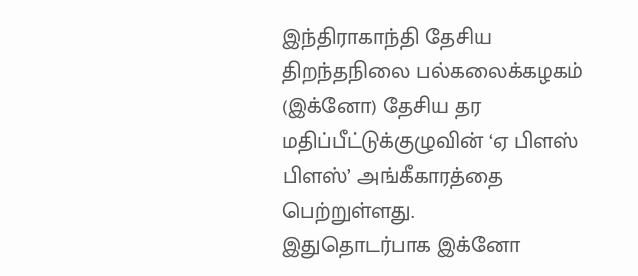இந்திராகாந்தி தேசிய திறந்தநிலை பல்கலைக்கழகம் (இக்னோ) தேசிய தர மதிப்பீட்டுக்குழுவின் ‘ஏ பிளஸ் பிளஸ்’ அங்கீகாரத்தை பெற்றுள்ளது.
இதுதொடர்பாக இக்னோ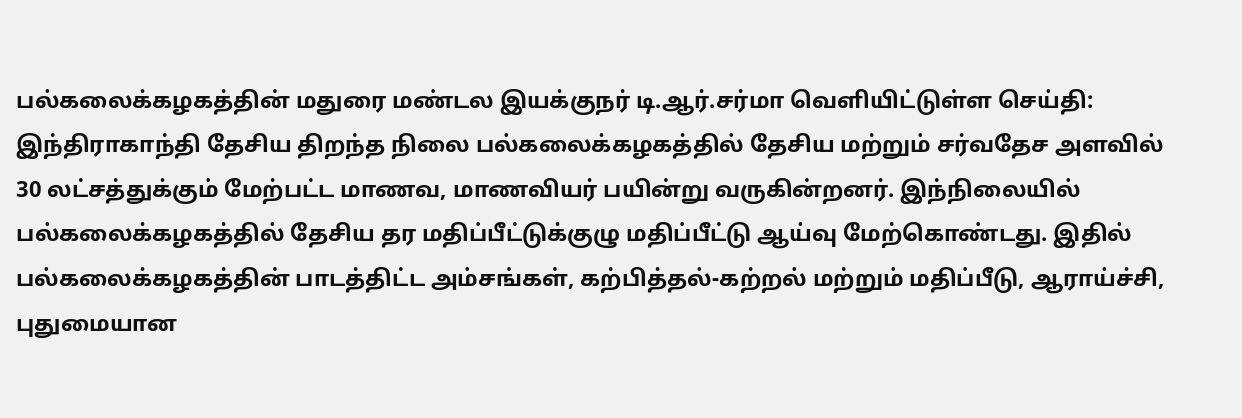பல்கலைக்கழகத்தின் மதுரை மண்டல இயக்குநர் டி.ஆர்.சர்மா வெளியிட்டுள்ள செய்தி: இந்திராகாந்தி தேசிய திறந்த நிலை பல்கலைக்கழகத்தில் தேசிய மற்றும் சர்வதேச அளவில் 30 லட்சத்துக்கும் மேற்பட்ட மாணவ, மாணவியர் பயின்று வருகின்றனர். இந்நிலையில் பல்கலைக்கழகத்தில் தேசிய தர மதிப்பீட்டுக்குழு மதிப்பீட்டு ஆய்வு மேற்கொண்டது. இதில் பல்கலைக்கழகத்தின் பாடத்திட்ட அம்சங்கள், கற்பித்தல்-கற்றல் மற்றும் மதிப்பீடு, ஆராய்ச்சி, புதுமையான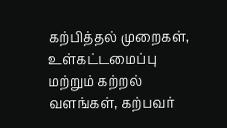கற்பித்தல் முறைகள், உள்கட்டமைப்பு மற்றும் கற்றல் வளங்கள், கற்பவர்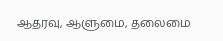ஆதரவு, ஆளுமை, தலைமை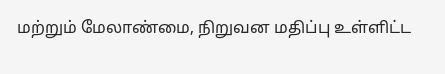மற்றும் மேலாண்மை, நிறுவன மதிப்பு உள்ளிட்ட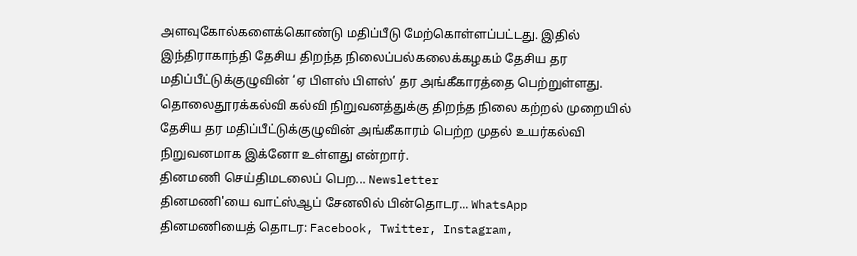அளவுகோல்களைக்கொண்டு மதிப்பீடு மேற்கொள்ளப்பட்டது. இதில் இந்திராகாந்தி தேசிய திறந்த நிலைப்பல்கலைக்கழகம் தேசிய தர மதிப்பீட்டுக்குழுவின் ‘ஏ பிளஸ் பிளஸ்’ தர அங்கீகாரத்தை பெற்றுள்ளது. தொலைதூரக்கல்வி கல்வி நிறுவனத்துக்கு திறந்த நிலை கற்றல் முறையில் தேசிய தர மதிப்பீட்டுக்குழுவின் அங்கீகாரம் பெற்ற முதல் உயர்கல்வி நிறுவனமாக இக்னோ உள்ளது என்றார்.
தினமணி செய்திமடலைப் பெற... Newsletter
தினமணி'யை வாட்ஸ்ஆப் சேனலில் பின்தொடர... WhatsApp
தினமணியைத் தொடர: Facebook, Twitter, Instagram,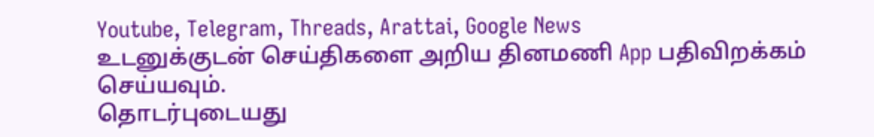Youtube, Telegram, Threads, Arattai, Google News
உடனுக்குடன் செய்திகளை அறிய தினமணி App பதிவிறக்கம் செய்யவும்.
தொடர்புடையது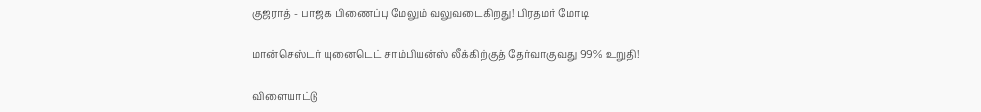குஜராத் - பாஜக பிணைப்பு மேலும் வலுவடைகிறது! பிரதமர் மோடி

மான்செஸ்டர் யுனைடெட் சாம்பியன்ஸ் லீக்கிற்குத் தேர்வாகுவது 99% உறுதி!

விளையாட்டு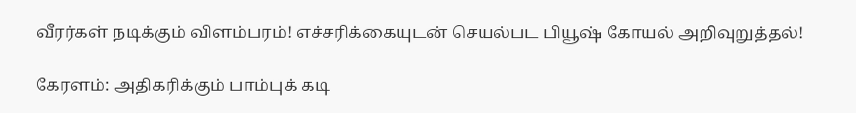வீரர்கள் நடிக்கும் விளம்பரம்! எச்சரிக்கையுடன் செயல்பட பியூஷ் கோயல் அறிவுறுத்தல்!

கேரளம்: அதிகரிக்கும் பாம்புக் கடி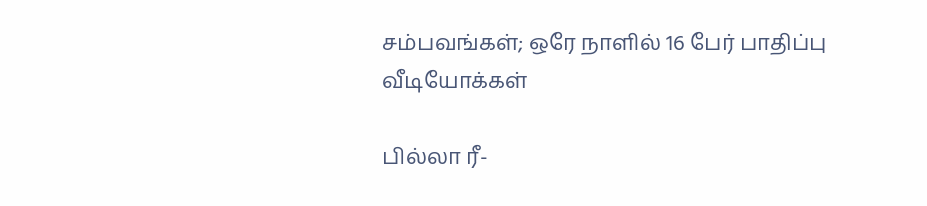சம்பவங்கள்; ஒரே நாளில் 16 பேர் பாதிப்பு
வீடியோக்கள்

பில்லா ரீ-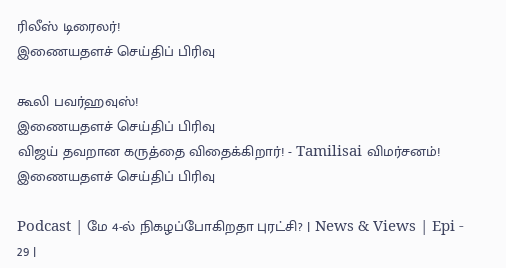ரிலீஸ் டிரைலர்!
இணையதளச் செய்திப் பிரிவு

கூலி பவர்ஹவுஸ்!
இணையதளச் செய்திப் பிரிவு
விஜய் தவறான கருத்தை விதைக்கிறார்! - Tamilisai விமர்சனம்!
இணையதளச் செய்திப் பிரிவு

Podcast | மே 4-ல் நிகழப்போகிறதா புரட்சி? | News & Views | Epi - 29 |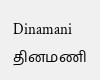Dinamani
தினமணி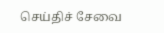செய்திச் சேவை